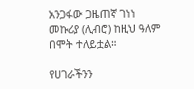አንጋፋው ጋዜጠኛ ገነነ መኩሪያ (ሊብሮ) ከዚህ ዓለም በሞት ተለይቷል።

የሀገራችንን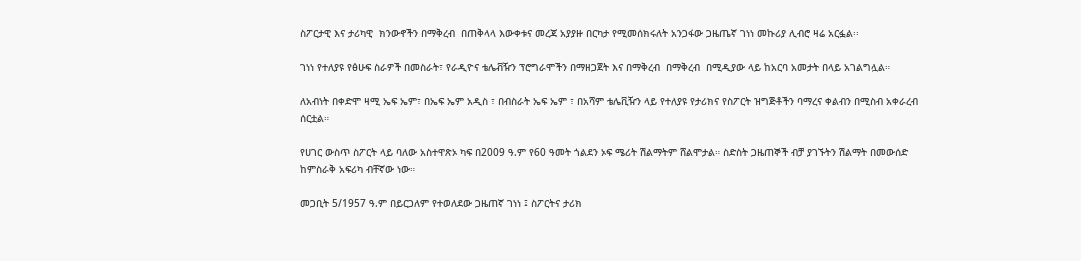ስፖርታዊ እና ታሪካዊ  ክንውኖችን በማቅረብ  በጠቅላላ እውቀቱና መረጃ አያያዙ በርካታ የሚመሰክሩለት አንጋፋው ጋዜጤኛ ገነነ መኩሪያ ሊብሮ ዛሬ አርፏል፡፡

ገነነ የተለያዩ የፅሁፍ ስራዎች በመስራት፣ የራዲዮና ቴሌቭዥን ፕሮግራሞችን በማዘጋጀት እና በማቅረብ  በማቅረብ  በሚዲያው ላይ ከአርባ አመታት በላይ አገልግሏል።

ለአብነት በቀድሞ ዛሚ ኤፍ ኤም፣ በኤፍ ኤም አዲስ ፣ በብስራት ኤፍ ኤም ፣ በአሻም ቴሌቪዥን ላይ የተለያዩ የታሪክና የስፖርት ዝግጅቶችን ባማረና ቀልብን በሚስብ አቀራረብ ሰርቷል።

የሀገር ውስጥ ስፖርት ላይ ባለው አስተዋጽኦ ካፍ በ2009 ዓ.ም የ60 ዓመት ጎልደን ኦፍ ሜሪት ሽልማትም ሸልሞታል። ስድስት ጋዜጠኞች ብቻ ያገኙትን ሽልማት በመውሰድ ከምስራቅ አፍሪካ ብቸኛው ነው።

መጋቢት 5/1957 ዓ.ም በይርጋለም የተወለደው ጋዜጠኛ ገነነ ፤ ስፖርትና ታሪክ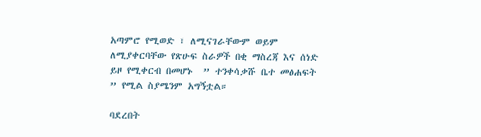አጣምሮ የሚወድ ፣ ለሚናገራቸውም ወይም ለሚያቀርባቸው የጽሁፍ ስራዎች በቂ ማስረጃ እና ሰነድ ይዞ የሚቀርብ በመሆኑ  ” ተንቀሳቃሹ ቤተ መፅሐፍት ” የሚል ስያሜንም አግኝቷል።

ባደረበት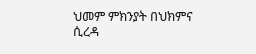ህመም ምክንያት በህክምና ሲረዳ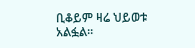ቢቆይም ዛሬ ህይወቱ አልፏል።